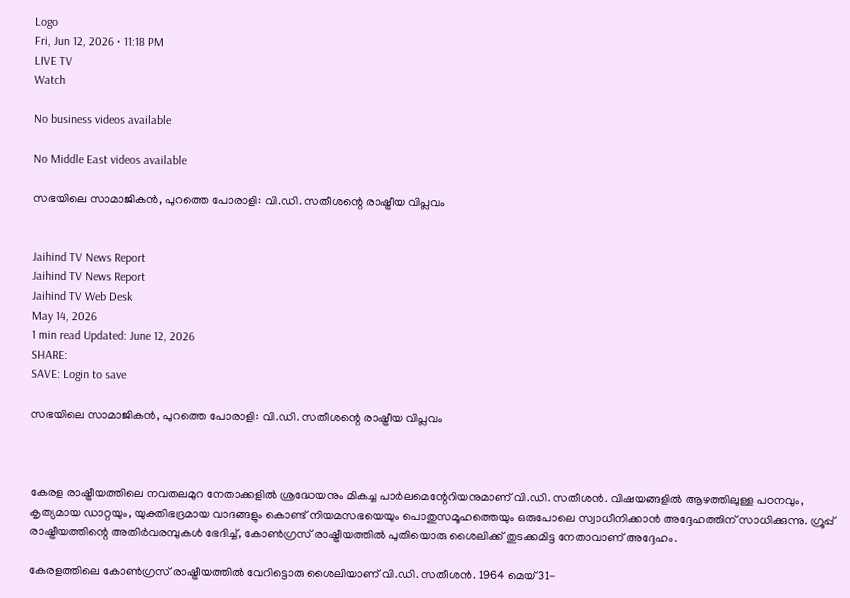Logo
Fri, Jun 12, 2026 • 11:18 PM
LIVE TV
Watch

No business videos available

No Middle East videos available

സഭയിലെ സാമാജികൻ, പുറത്തെ പോരാളി: വി.ഡി. സതീശന്റെ രാഷ്ട്രീയ വിപ്ലവം


Jaihind TV News Report
Jaihind TV News Report
Jaihind TV Web Desk
May 14, 2026
1 min read Updated: June 12, 2026
SHARE:
SAVE: Login to save

സഭയിലെ സാമാജികൻ, പുറത്തെ പോരാളി: വി.ഡി. സതീശന്റെ രാഷ്ട്രീയ വിപ്ലവം



കേരള രാഷ്ട്രീയത്തിലെ നവതലമുറ നേതാക്കളില്‍ ശ്രദ്ധേയനും മികച്ച പാര്‍ലമെന്റേറിയനുമാണ് വി.ഡി. സതീശന്‍. വിഷയങ്ങളില്‍ ആഴത്തിലുള്ള പഠനവും, കൃത്യമായ ഡാറ്റയും, യുക്തിഭദ്രമായ വാദങ്ങളും കൊണ്ട് നിയമസഭയെയും പൊതുസമൂഹത്തെയും ഒരുപോലെ സ്വാധീനിക്കാന്‍ അദ്ദേഹത്തിന് സാധിക്കുന്നു. ഗ്രൂപ്പ് രാഷ്ട്രീയത്തിന്റെ അതിര്‍വരമ്പുകള്‍ ഭേദിച്ച്, കോണ്‍ഗ്രസ് രാഷ്ട്രീയത്തില്‍ പുതിയൊരു ശൈലിക്ക് തുടക്കമിട്ട നേതാവാണ് അദ്ദേഹം.

കേരളത്തിലെ കോണ്‍ഗ്രസ് രാഷ്ട്രീയത്തില്‍ വേറിട്ടൊരു ശൈലിയാണ് വി.ഡി. സതീശന്‍. 1964 മെയ് 31-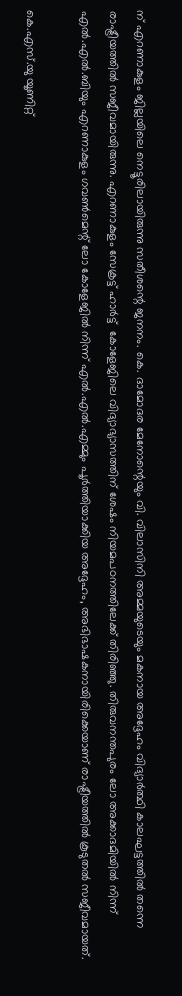ന് എറണാകുളം ജില്ലയിലെ നെട്ടൂരിലായിരുന്നു സതീശന്റെ ജനനം. കെ. ദാമോദര മേനോന്റെയും വി. വിലാസിനി അമ്മയുടെയും മകനായ അദ്ദേഹം വിദ്യാര്‍ത്ഥി കാലഘട്ടത്തില്‍ തന്നെ രാഷ്ട്രീയത്തില്‍ സജീവമായിരുന്നു. എറണാകുളം സേക്രട്ട് ഹാര്‍ട്ട്  കോളേജിലെ വിദ്യാഭ്യാസത്തിന് ശേഷം നിയമപഠനത്തിലേക്ക് തിരിഞ്ഞു. തിരുവനന്തപുരം ലോ അക്കാദമിയില്‍ നിന്ന് എല്‍.എല്‍.ബിയും എറണാകുളം ഗവണ്‍മെന്റ് ലോ കോളേജില്‍ നിന്ന് എല്‍.എല്‍.എമ്മും പൂര്‍ത്തിയാക്കിയ അദ്ദേഹം, അഭിഭാഷകനായിരിക്കെയാണ് രാഷ്ട്രീയത്തില്‍ കൂടുതല്‍ സജീവമായത്.

കെ.എസ്.യു യൂണിറ്റ്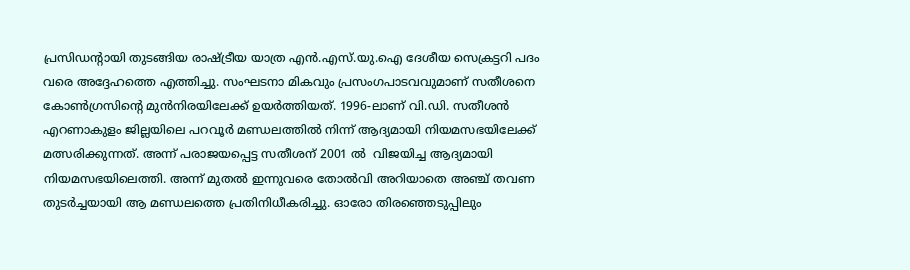പ്രസിഡന്റായി തുടങ്ങിയ രാഷ്ട്രീയ യാത്ര എന്‍.എസ്.യു.ഐ ദേശീയ സെക്രട്ടറി പദം വരെ അദ്ദേഹത്തെ എത്തിച്ചു. സംഘടനാ മികവും പ്രസംഗപാടവവുമാണ് സതീശനെ കോണ്‍ഗ്രസിന്റെ മുന്‍നിരയിലേക്ക് ഉയര്‍ത്തിയത്. 1996-ലാണ് വി.ഡി. സതീശന്‍ എറണാകുളം ജില്ലയിലെ പറവൂര്‍ മണ്ഡലത്തില്‍ നിന്ന് ആദ്യമായി നിയമസഭയിലേക്ക് മത്സരിക്കുന്നത്. അന്ന് പരാജയപ്പെട്ട സതീശന് 2001 ല്‍  വിജയിച്ച ആദ്യമായി നിയമസഭയിലെത്തി. അന്ന് മുതല്‍ ഇന്നുവരെ തോല്‍വി അറിയാതെ അഞ്ച് തവണ തുടര്‍ച്ചയായി ആ മണ്ഡലത്തെ പ്രതിനിധീകരിച്ചു. ഓരോ തിരഞ്ഞെടുപ്പിലും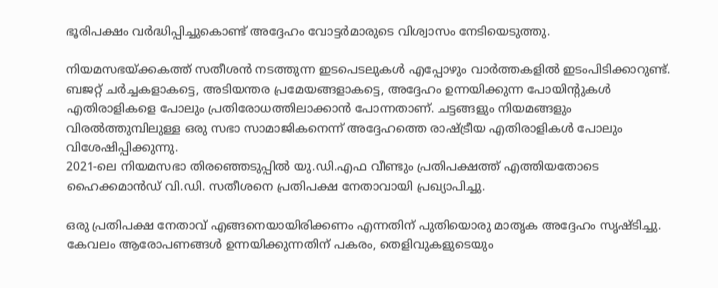ഭൂരിപക്ഷം വര്‍ദ്ധിപ്പിച്ചുകൊണ്ട് അദ്ദേഹം വോട്ടര്‍മാരുടെ വിശ്വാസം നേടിയെടുത്തു.

നിയമസഭയ്ക്കകത്ത് സതീശന്‍ നടത്തുന്ന ഇടപെടലുകള്‍ എപ്പോഴും വാര്‍ത്തകളില്‍ ഇടംപിടിക്കാറുണ്ട്. ബജറ്റ് ചര്‍ച്ചകളാകട്ടെ, അടിയന്തര പ്രമേയങ്ങളാകട്ടെ, അദ്ദേഹം ഉന്നയിക്കുന്ന പോയിന്റുകള്‍ എതിരാളികളെ പോലും പ്രതിരോധത്തിലാക്കാന്‍ പോന്നതാണ്. ചട്ടങ്ങളും നിയമങ്ങളും വിരല്‍ത്തുമ്പിലുള്ള ഒരു സഭാ സാമാജികനെന്ന് അദ്ദേഹത്തെ രാഷ്ട്രീയ എതിരാളികള്‍ പോലും വിശേഷിപ്പിക്കുന്നു.
2021-ലെ നിയമസഭാ തിരഞ്ഞെടുപ്പില്‍ യു.ഡി.എഫ വീണ്ടും പ്രതിപക്ഷത്ത് എത്തിയതോടെ ഹൈക്കമാന്‍ഡ് വി.ഡി. സതീശനെ പ്രതിപക്ഷ നേതാവായി പ്രഖ്യാപിച്ചു.

ഒരു പ്രതിപക്ഷ നേതാവ് എങ്ങനെയായിരിക്കണം എന്നതിന് പുതിയൊരു മാതൃക അദ്ദേഹം സൃഷ്ടിച്ചു. കേവലം ആരോപണങ്ങള്‍ ഉന്നയിക്കുന്നതിന് പകരം, തെളിവുകളുടെയും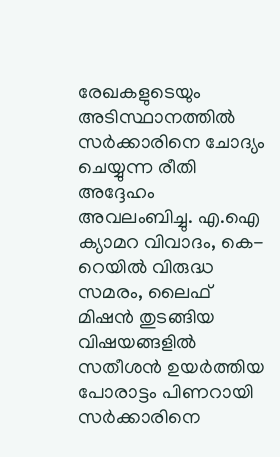രേഖകളുടെയും അടിസ്ഥാനത്തില്‍ സര്‍ക്കാരിനെ ചോദ്യം ചെയ്യുന്ന രീതി അദ്ദേഹം അവലംബിച്ചു. എ.ഐ ക്യാമറ വിവാദം, കെ-റെയില്‍ വിരുദ്ധ സമരം, ലൈഫ് മിഷന്‍ തുടങ്ങിയ വിഷയങ്ങളില്‍ സതീശന്‍ ഉയര്‍ത്തിയ പോരാട്ടം പിണറായി സര്‍ക്കാരിനെ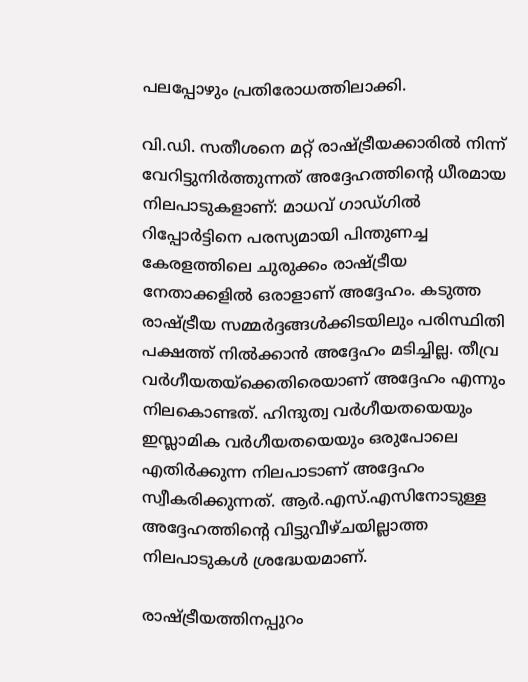പലപ്പോഴും പ്രതിരോധത്തിലാക്കി.

വി.ഡി. സതീശനെ മറ്റ് രാഷ്ട്രീയക്കാരില്‍ നിന്ന് വേറിട്ടുനിര്‍ത്തുന്നത് അദ്ദേഹത്തിന്റെ ധീരമായ നിലപാടുകളാണ്: മാധവ് ഗാഡ്ഗില്‍ റിപ്പോര്‍ട്ടിനെ പരസ്യമായി പിന്തുണച്ച കേരളത്തിലെ ചുരുക്കം രാഷ്ട്രീയ നേതാക്കളില്‍ ഒരാളാണ് അദ്ദേഹം. കടുത്ത രാഷ്ട്രീയ സമ്മര്‍ദ്ദങ്ങള്‍ക്കിടയിലും പരിസ്ഥിതി പക്ഷത്ത് നില്‍ക്കാന്‍ അദ്ദേഹം മടിച്ചില്ല. തീവ്ര വര്‍ഗീയതയ്‌ക്കെതിരെയാണ് അദ്ദേഹം എന്നും നിലകൊണ്ടത്. ഹിന്ദുത്വ വര്‍ഗീയതയെയും ഇസ്ലാമിക വര്‍ഗീയതയെയും ഒരുപോലെ എതിര്‍ക്കുന്ന നിലപാടാണ് അദ്ദേഹം സ്വീകരിക്കുന്നത്. ആര്‍.എസ്.എസിനോടുള്ള അദ്ദേഹത്തിന്റെ വിട്ടുവീഴ്ചയില്ലാത്ത നിലപാടുകള്‍ ശ്രദ്ധേയമാണ്.

രാഷ്ട്രീയത്തിനപ്പുറം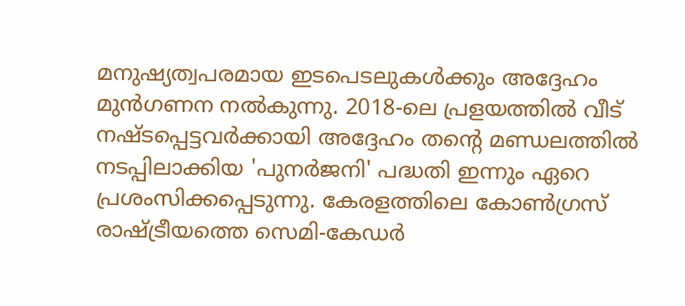മനുഷ്യത്വപരമായ ഇടപെടലുകള്‍ക്കും അദ്ദേഹം മുന്‍ഗണന നല്‍കുന്നു. 2018-ലെ പ്രളയത്തില്‍ വീട് നഷ്ടപ്പെട്ടവര്‍ക്കായി അദ്ദേഹം തന്റെ മണ്ഡലത്തില്‍ നടപ്പിലാക്കിയ 'പുനര്‍ജനി' പദ്ധതി ഇന്നും ഏറെ പ്രശംസിക്കപ്പെടുന്നു. കേരളത്തിലെ കോണ്‍ഗ്രസ് രാഷ്ട്രീയത്തെ സെമി-കേഡര്‍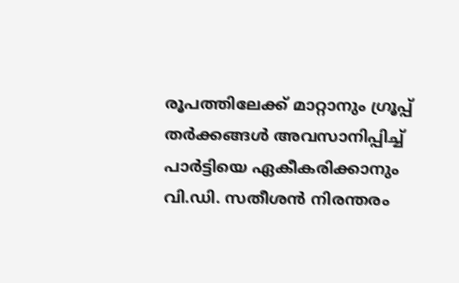രൂപത്തിലേക്ക് മാറ്റാനും ഗ്രൂപ്പ് തര്‍ക്കങ്ങള്‍ അവസാനിപ്പിച്ച് പാര്‍ട്ടിയെ ഏകീകരിക്കാനും വി.ഡി. സതീശന്‍ നിരന്തരം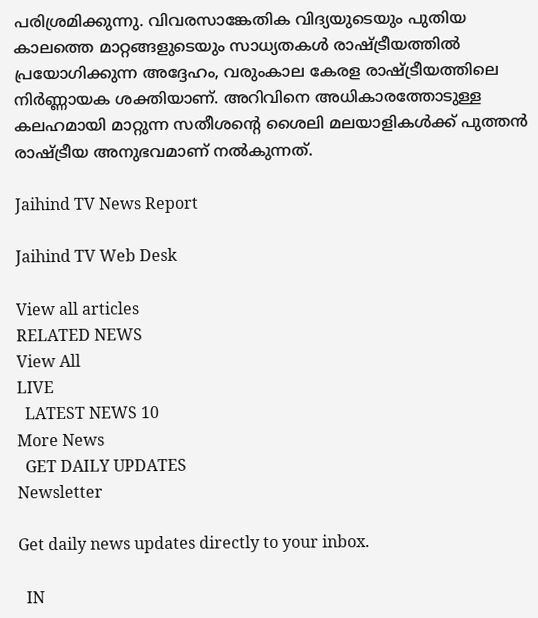പരിശ്രമിക്കുന്നു. വിവരസാങ്കേതിക വിദ്യയുടെയും പുതിയ കാലത്തെ മാറ്റങ്ങളുടെയും സാധ്യതകള്‍ രാഷ്ട്രീയത്തില്‍ പ്രയോഗിക്കുന്ന അദ്ദേഹം, വരുംകാല കേരള രാഷ്ട്രീയത്തിലെ നിര്‍ണ്ണായക ശക്തിയാണ്. അറിവിനെ അധികാരത്തോടുള്ള കലഹമായി മാറ്റുന്ന സതീശന്റെ ശൈലി മലയാളികള്‍ക്ക് പുത്തന്‍ രാഷ്ട്രീയ അനുഭവമാണ് നല്‍കുന്നത്.

Jaihind TV News Report

Jaihind TV Web Desk

View all articles
RELATED NEWS
View All
LIVE
  LATEST NEWS 10
More News
  GET DAILY UPDATES
Newsletter

Get daily news updates directly to your inbox.

  IN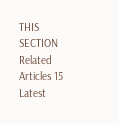THIS SECTION
Related Articles 15
Latest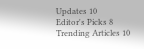Updates 10
Editor's Picks 8
Trending Articles 10